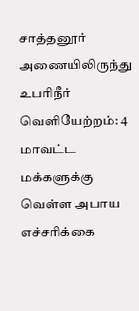சாத்தனூர் அணையிலிருந்து உபரிநீர் வெளியேற்றம்: 4 மாவட்ட மக்களுக்கு வெள்ள அபாய எச்சரிக்கை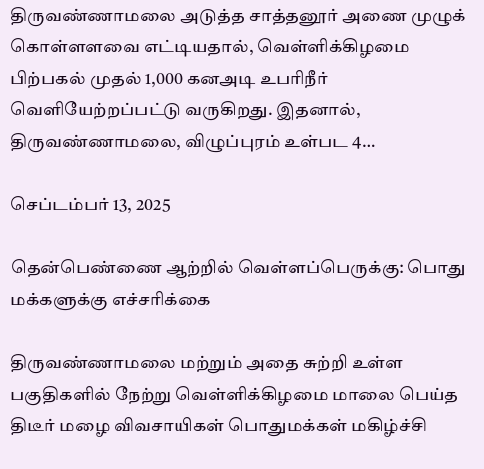திருவண்ணாமலை அடுத்த சாத்தனூர் அணை முழுக் கொள்ளளவை எட்டியதால், வெள்ளிக்கிழமை பிற்பகல் முதல் 1,000 கனஅடி உபரிநீர் வெளியேற்றப்பட்டு வருகிறது. இதனால், திருவண்ணாமலை, விழுப்புரம் உள்பட 4…

செப்டம்பர் 13, 2025

தென்பெண்ணை ஆற்றில் வெள்ளப்பெருக்கு: பொது மக்களுக்கு எச்சரிக்கை

திருவண்ணாமலை மற்றும் அதை சுற்றி உள்ள பகுதிகளில் நேற்று வெள்ளிக்கிழமை மாலை பெய்த திடீர் மழை விவசாயிகள் பொதுமக்கள் மகிழ்ச்சி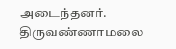அடைந்தனர். திருவண்ணாமலை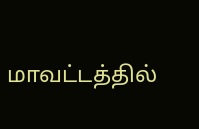மாவட்டத்தில்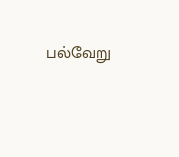பல்வேறு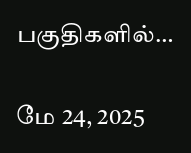பகுதிகளில்…

மே 24, 2025